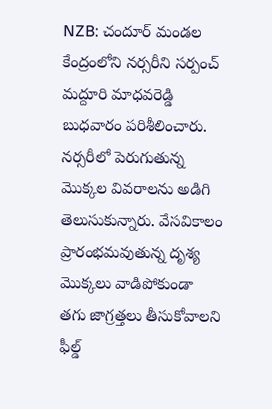NZB: చందూర్ మండల కేంద్రంలోని నర్సరీని సర్పంచ్ మద్దూరి మాధవరెడ్డి బుధవారం పరిశీలించారు. నర్సరీలో పెరుగుతున్న మొక్కల వివరాలను అడిగి తెలుసుకున్నారు. వేసవికాలం ప్రారంభమవుతున్న దృశ్య మొక్కలు వాడిపోకుండా తగు జాగ్రత్తలు తీసుకోవాలని ఫీల్డ్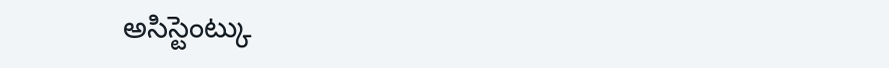అసిస్టెంట్కు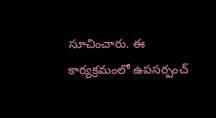సూచించారు. ఈ కార్యక్రమంలో ఉపసర్పంచ్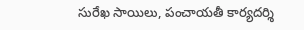సురేఖ సాయిలు, పంచాయతీ కార్యదర్శి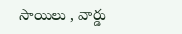సాయిలు , వార్డు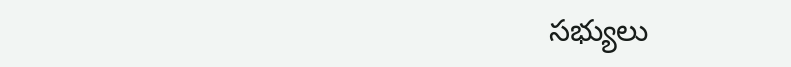సభ్యులు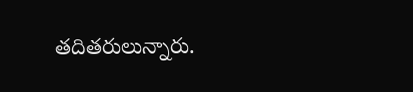తదితరులున్నారు.